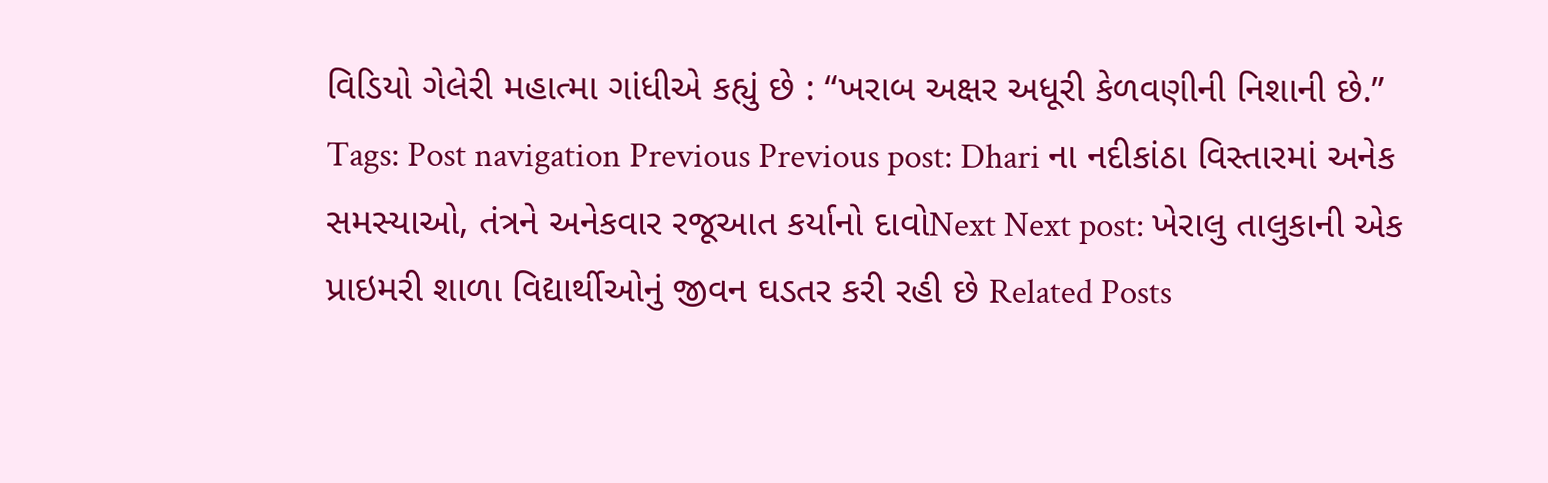વિડિયો ગેલેરી મહાત્મા ગાંધીએ કહ્યું છે : “ખરાબ અક્ષર અધૂરી કેળવણીની નિશાની છે.” Tags: Post navigation Previous Previous post: Dhari ના નદીકાંઠા વિસ્તારમાં અનેક સમસ્યાઓ, તંત્રને અનેકવાર રજૂઆત કર્યાનો દાવોNext Next post: ખેરાલુ તાલુકાની એક પ્રાઇમરી શાળા વિદ્યાર્થીઓનું જીવન ઘડતર કરી રહી છે Related Posts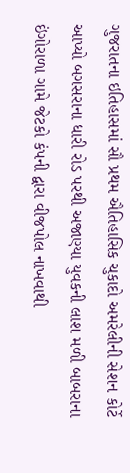ગુજરાતના ઇતિહાસમાં સૌ પ્રથમ ઐતિહાસિક ચુકાદો અમરેલીની સેશન કોર્ટે આપ્યો બગસરાના ધારી રોડ પરથી અજાણ્યા યુવકની લાશ મળી બાબરાના ઇંગોરાળા ગામે જેટકો કંપની દ્વારા વીજપોલ નાખવાથી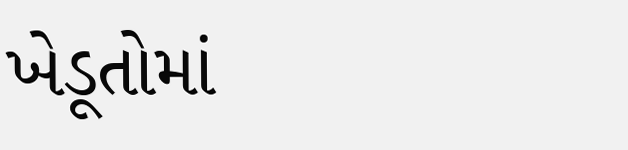ખેડૂતોમાં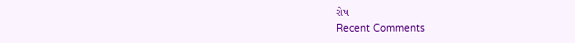રોષ
Recent Comments